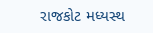રાજકોટ મધ્યસ્થ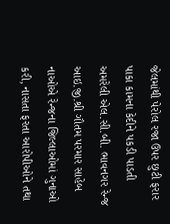જેલમાંથી પેરોલ રજા ઉપર છુટી ફરાર પાકા કામના કેદીને પકડી પાડતી અમરેલી એલ.સી.બી. ભાવનગર રેન્જ આઇ.જી.શ્રી ગૌતમ પરમાર સાહેબ નાઓએ રેન્જના જિલ્લાઓમાં ગુનાઓ કરી, નાસતા ફરતા આરોપીઓને તથા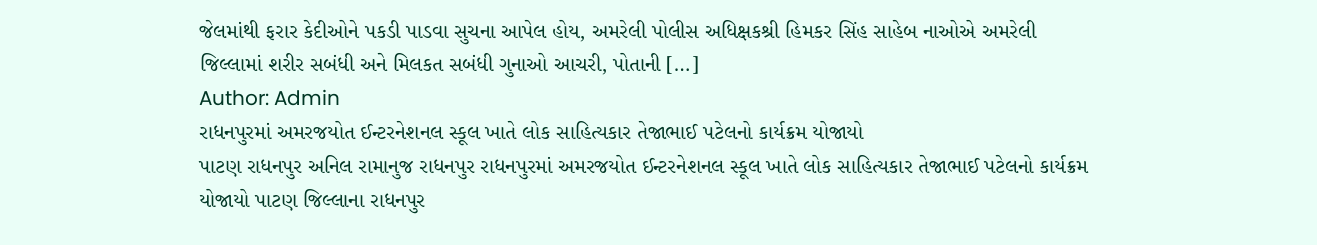જેલમાંથી ફરાર કેદીઓને પકડી પાડવા સુચના આપેલ હોય, અમરેલી પોલીસ અધિક્ષકશ્રી હિમકર સિંહ સાહેબ નાઓએ અમરેલી જિલ્લામાં શરીર સબંધી અને મિલકત સબંધી ગુનાઓ આચરી, પોતાની […]
Author: Admin
રાધનપુરમાં અમરજયોત ઈન્ટરનેશનલ સ્કૂલ ખાતે લોક સાહિત્યકાર તેજાભાઈ પટેલનો કાર્યક્રમ યોજાયો
પાટણ રાધનપુર અનિલ રામાનુજ રાધનપુર રાધનપુરમાં અમરજયોત ઈન્ટરનેશનલ સ્કૂલ ખાતે લોક સાહિત્યકાર તેજાભાઈ પટેલનો કાર્યક્રમ યોજાયો પાટણ જિલ્લાના રાધનપુર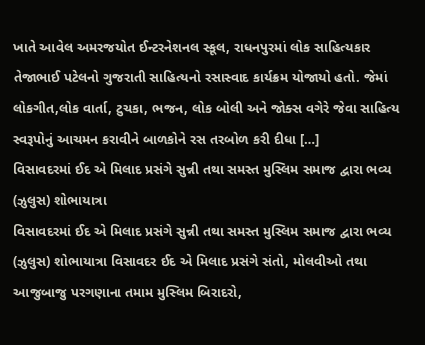ખાતે આવેલ અમરજયોત ઈન્ટરનેશનલ સ્કૂલ, રાધનપુરમાં લોક સાહિત્યકાર તેજાભાઈ પટેલનો ગુજરાતી સાહિત્યનો રસાસ્વાદ કાર્યક્રમ યોજાયો હતો. જેમાં લોકગીત,લોક વાર્તા, ટુચકા, ભજન, લોક બોલી અને જોક્સ વગેરે જેવા સાહિત્ય સ્વરૂપોનું આચમન કરાવીને બાળકોને રસ તરબોળ કરી દીધા […]
વિસાવદરમાં ઈદ એ મિલાદ પ્રસંગે સુન્ની તથા સમસ્ત મુસ્લિમ સમાજ દ્વારા ભવ્ય (ઝુલુસ) શોભાયાત્રા
વિસાવદરમાં ઈદ એ મિલાદ પ્રસંગે સુન્ની તથા સમસ્ત મુસ્લિમ સમાજ દ્વારા ભવ્ય (ઝુલુસ) શોભાયાત્રા વિસાવદર ઈદ એ મિલાદ પ્રસંગે સંતો, મોલવીઓ તથા આજુબાજુ પરગણાના તમામ મુસ્લિમ બિરાદરો,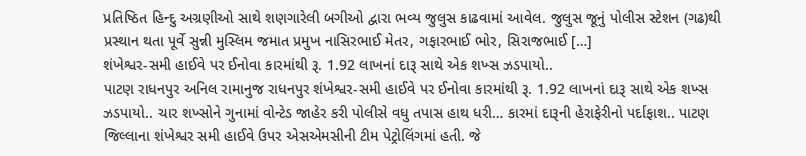પ્રતિષ્ઠિત હિન્દુ અગ્રણીઓ સાથે શણગારેલી બગીઓ દ્વારા ભવ્ય જુલુસ કાઢવામાં આવેલ. જુલુસ જૂનું પોલીસ સ્ટેશન (ગઢ)થી પ્રસ્થાન થતા પૂર્વે સુન્ની મુસ્લિમ જમાત પ્રમુખ નાસિરભાઈ મેતર, ગફારભાઈ ભોર, સિરાજભાઈ […]
શંખેશ્વર-સમી હાઈવે પર ઈનોવા કારમાંથી રૂ. 1.92 લાખનાં દારૂ સાથે એક શખ્સ ઝડપાયો..
પાટણ રાધનપુર અનિલ રામાનુજ રાધનપુર શંખેશ્વર-સમી હાઈવે પર ઈનોવા કારમાંથી રૂ. 1.92 લાખનાં દારૂ સાથે એક શખ્સ ઝડપાયો.. ચાર શખ્સોને ગુનામાં વોન્ટેડ જાહેર કરી પોલીસે વધુ તપાસ હાથ ધરી… કારમાં દારૂની હેરાફેરીનો પર્દાફાશ.. પાટણ જિલ્લાના શંખેશ્વર સમી હાઈવે ઉપર એસએમસીની ટીમ પેટ્રોલિંગમાં હતી. જે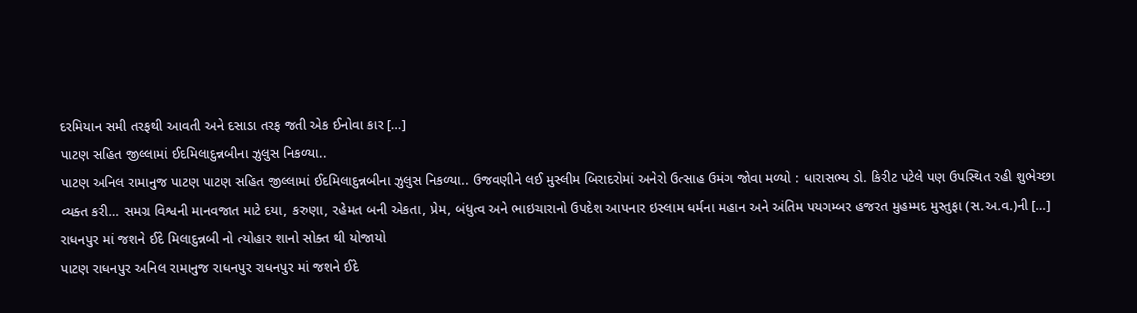દરમિયાન સમી તરફથી આવતી અને દસાડા તરફ જતી એક ઈનોવા કાર […]
પાટણ સહિત જીલ્લામાં ઈદમિલાદુન્નબીના ઝુલુસ નિકળ્યા..
પાટણ અનિલ રામાનુજ પાટણ પાટણ સહિત જીલ્લામાં ઈદમિલાદુન્નબીના ઝુલુસ નિકળ્યા.. ઉજવણીને લઈ મુસ્લીમ બિરાદરોમાં અનેરો ઉત્સાહ ઉમંગ જોવા મળ્યો : ધારાસભ્ય ડો. કિરીટ પટેલે પણ ઉપસ્થિત રહી શુભેચ્છા વ્યક્ત કરી… સમગ્ર વિશ્વની માનવજાત માટે દયા, કરુણા, રહેમત બની એકતા, પ્રેમ, બંધુત્વ અને ભાઇચારાનો ઉપદેશ આપનાર ઇસ્લામ ધર્મના મહાન અને અંતિમ પયગમ્બર હજરત મુહમ્મદ મુસ્તુફા (સ.અ.વ.)ની […]
રાધનપુર માં જશને ઈદે મિલાદુન્નબી નો ત્યોહાર શાનો સોક્ત થી યોજાયો
પાટણ રાધનપુર અનિલ રામાનુજ રાધનપુર રાધનપુર માં જશને ઈદે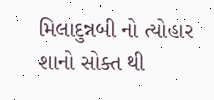મિલાદુન્નબી નો ત્યોહાર શાનો સોક્ત થી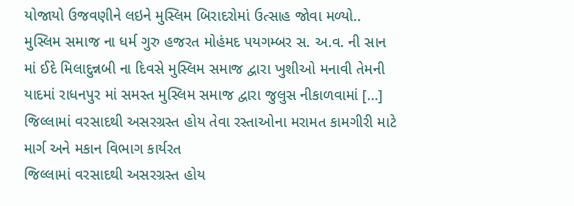યોજાયો ઉજવણીને લઇને મુસ્લિમ બિરાદરોમાં ઉત્સાહ જોવા મળ્યો.. મુસ્લિમ સમાજ ના ધર્મ ગુરુ હજરત મોહંમદ પયગમ્બર સ. અ.વ. ની સાન માં ઈદે મિલાદુન્નબી ના દિવસે મુસ્લિમ સમાજ દ્વારા ખુશીઓ મનાવી તેમની યાદમાં રાધનપુર માં સમસ્ત મુસ્લિમ સમાજ દ્વારા જુલુસ નીકાળવામાં […]
જિલ્લામાં વરસાદથી અસરગ્રસ્ત હોય તેવા રસ્તાઓના મરામત કામગીરી માટે માર્ગ અને મકાન વિભાગ કાર્યરત
જિલ્લામાં વરસાદથી અસરગ્રસ્ત હોય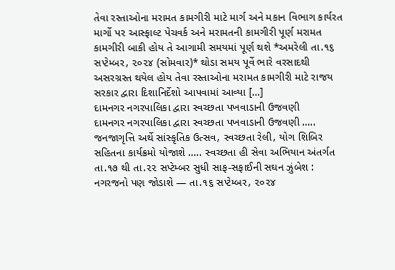તેવા રસ્તાઓના મરામત કામગીરી માટે માર્ગ અને મકાન વિભાગ કાર્યરત માર્ગો પર આસ્ફાલ્ટ પેચવર્ક અને મરામતની કામગીરી પૂર્ણ મરામત કામગીરી બાકી હોય તે આગામી સમયમાં પૂર્ણ થશે *અમરેલી તા.૧૬ સપ્ટેમ્બર, ૨૦૨૪ (સોમવાર)* થોડા સમય પૂર્વે ભારે વરસાદથી અસરગ્રસ્ત થયેલ હોય તેવા રસ્તાઓના મરામત કામગીરી માટે રાજય સરકાર દ્વારા દિશાનિર્દેશો આપવામાં આવ્યા […]
દામનગર નગરપાલિકા દ્વારા સ્વચ્છતા પખવાડાની ઉજવણી
દામનગર નગરપાલિકા દ્વારા સ્વચ્છતા પખવાડાની ઉજવણી ….. જનજાગૃત્તિ અર્થે સાંસ્કૃતિક ઉત્સવ, સ્વચ્છતા રેલી, યોગ શિબિર સહિતના કાર્યક્રમો યોજાશે ….. સ્વચ્છતા હી સેવા અભિયાન અંતર્ગત તા.૧૭ થી તા.૨૨ સપ્ટેમ્બર સુધી સાફ-સફાઈની સઘન ઝુંબેશ : નગરજનો પણ જોડાશે — તા.૧૬ સપ્ટેમ્બર, ૨૦૨૪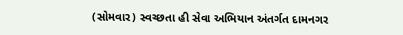(સોમવાર) સ્વચ્છતા હી સેવા અભિયાન અંતર્ગત દામનગર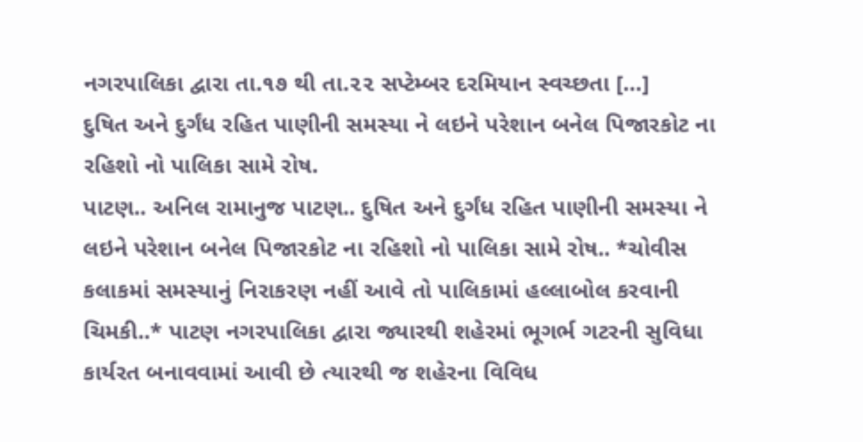નગરપાલિકા દ્વારા તા.૧૭ થી તા.૨૨ સપ્ટેમ્બર દરમિયાન સ્વચ્છતા […]
દુષિત અને દુર્ગંધ રહિત પાણીની સમસ્યા ને લઇને પરેશાન બનેલ પિજારકોટ ના રહિશો નો પાલિકા સામે રોષ.
પાટણ.. અનિલ રામાનુજ પાટણ.. દુષિત અને દુર્ગંધ રહિત પાણીની સમસ્યા ને લઇને પરેશાન બનેલ પિજારકોટ ના રહિશો નો પાલિકા સામે રોષ.. *ચોવીસ કલાકમાં સમસ્યાનું નિરાકરણ નહીં આવે તો પાલિકામાં હલ્લાબોલ કરવાની ચિમકી..* પાટણ નગરપાલિકા દ્વારા જ્યારથી શહેરમાં ભૂગર્ભ ગટરની સુવિધા કાર્યરત બનાવવામાં આવી છે ત્યારથી જ શહેરના વિવિધ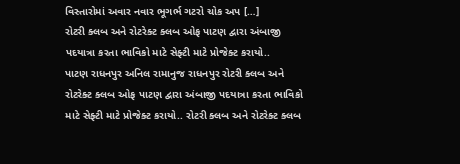વિસ્તારોમાં અવાર નવાર ભૂગર્ભ ગટરો ચોક અપ […]
રોટરી ક્લબ અને રોટરેક્ટ ક્લબ ઓફ પાટણ દ્વારા અંબાજી પદયાત્રા કરતા ભાવિકો માટે સેફ્ટી માટે પ્રોજેક્ટ કરાયો..
પાટણ રાધનપુર અનિલ રામાનુજ રાધનપુર રોટરી ક્લબ અને રોટરેક્ટ ક્લબ ઓફ પાટણ દ્વારા અંબાજી પદયાત્રા કરતા ભાવિકો માટે સેફ્ટી માટે પ્રોજેક્ટ કરાયો.. રોટરી ક્લબ અને રોટરેક્ટ ક્લબ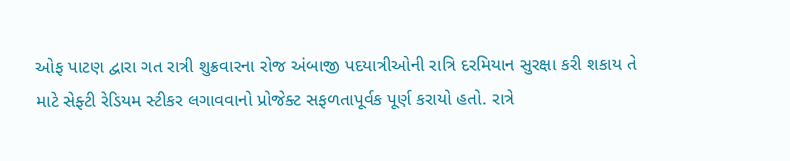ઓફ પાટણ દ્વારા ગત રાત્રી શુક્રવારના રોજ અંબાજી પદયાત્રીઓની રાત્રિ દરમિયાન સુરક્ષા કરી શકાય તે માટે સેફ્ટી રેડિયમ સ્ટીકર લગાવવાનો પ્રોજેક્ટ સફળતાપૂર્વક પૂર્ણ કરાયો હતો. રાત્રે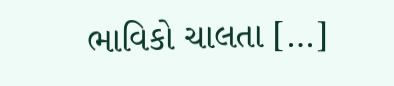ભાવિકો ચાલતા […]